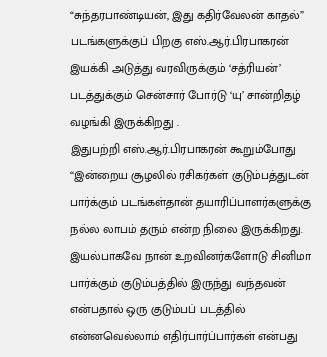“சுந்தரபாண்டியன், இது கதிர்வேலன் காதல்” படங்களுக்குப் பிறகு எஸ்.ஆர்.பிரபாகரன் இயக்கி அடுத்து வரவிருக்கும் ‘சத்ரியன்’ படத்துக்கும் சென்சார் போர்டு ‘யு’ சான்றிதழ் வழங்கி இருக்கிறது .
இதுபற்றி எஸ்.ஆர்.பிரபாகரன் கூறும்போது
‘‘இன்றைய சூழலில் ரசிகர்கள் குடும்பத்துடன் பார்க்கும் படங்கள்தான் தயாரிப்பாளர்களுக்கு நல்ல லாபம் தரும் என்ற நிலை இருக்கிறது. இயல்பாகவே நான் உறவினர்களோடு சினிமா பார்க்கும் குடும்பத்தில் இருந்து வந்தவன் என்பதால் ஒரு குடும்பப் படத்தில் என்னவெல்லாம் எதிர்பார்ப்பார்கள் என்பது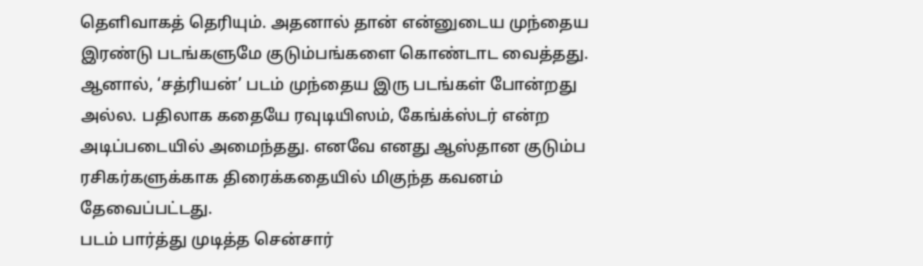தெளிவாகத் தெரியும். அதனால் தான் என்னுடைய முந்தைய இரண்டு படங்களுமே குடும்பங்களை கொண்டாட வைத்தது.
ஆனால், ‘சத்ரியன்’ படம் முந்தைய இரு படங்கள் போன்றது அல்ல. பதிலாக கதையே ரவுடியிஸம், கேங்க்ஸ்டர் என்ற அடிப்படையில் அமைந்தது. எனவே எனது ஆஸ்தான குடும்ப ரசிகர்களுக்காக திரைக்கதையில் மிகுந்த கவனம் தேவைப்பட்டது.
படம் பார்த்து முடித்த சென்சார்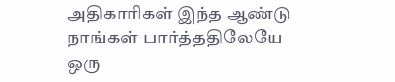அதிகாரிகள் இந்த ஆண்டு நாங்கள் பார்த்ததிலேயே ஒரு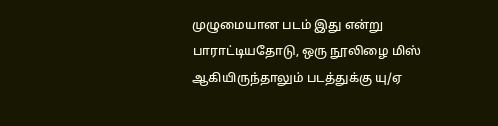முழுமையான படம் இது என்று பாராட்டியதோடு, ஒரு நூலிழை மிஸ் ஆகியிருந்தாலும் படத்துக்கு யு/ஏ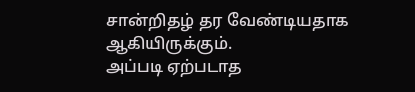சான்றிதழ் தர வேண்டியதாக ஆகியிருக்கும்.
அப்படி ஏற்படாத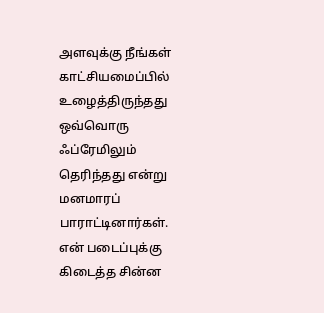அளவுக்கு நீங்கள் காட்சியமைப்பில் உழைத்திருந்தது ஒவ்வொரு ஃப்ரேமிலும் தெரிந்தது என்று மனமாரப் பாராட்டினார்கள்.
என் படைப்புக்கு கிடைத்த சின்ன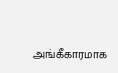அங்கீகாரமாக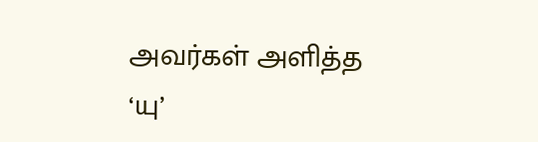அவர்கள் அளித்த ‘யு’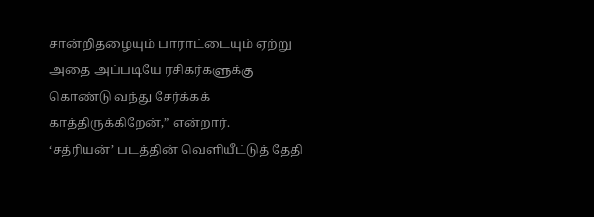சான்றிதழையும் பாராட்டையும் ஏற்று அதை அப்படியே ரசிகர்களுக்கு கொண்டு வந்து சேர்க்கக் காத்திருக்கிறேன்,” என்றார்.
‘சத்ரியன்’ படத்தின் வெளியீட்டுத் தேதி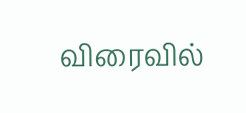விரைவில்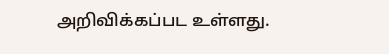அறிவிக்கப்பட உள்ளது.